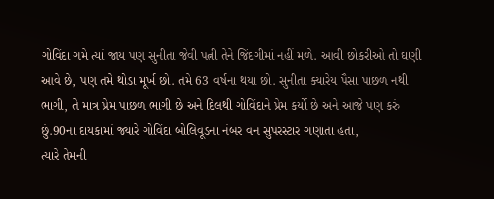ગોવિંદા ગમે ત્યાં જાય પણ સુનીતા જેવી પત્ની તેને જિંદગીમાં નહીં મળે. આવી છોકરીઓ તો ઘણી આવે છે, પણ તમે થોડા મૂર્ખ છો. તમે 63 વર્ષના થયા છો. સુનીતા ક્યારેય પૈસા પાછળ નથી ભાગી, તે માત્ર પ્રેમ પાછળ ભાગી છે અને દિલથી ગોવિંદાને પ્રેમ કર્યો છે અને આજે પણ કરું છું.90ના દાયકામાં જ્યારે ગોવિંદા બોલિવૂડના નંબર વન સુપરસ્ટાર ગણાતા હતા,
ત્યારે તેમની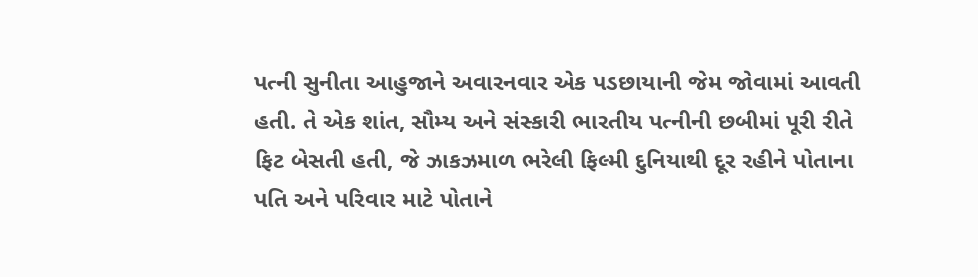પત્ની સુનીતા આહુજાને અવારનવાર એક પડછાયાની જેમ જોવામાં આવતી હતી. તે એક શાંત, સૌમ્ય અને સંસ્કારી ભારતીય પત્નીની છબીમાં પૂરી રીતે ફિટ બેસતી હતી, જે ઝાકઝમાળ ભરેલી ફિલ્મી દુનિયાથી દૂર રહીને પોતાના પતિ અને પરિવાર માટે પોતાને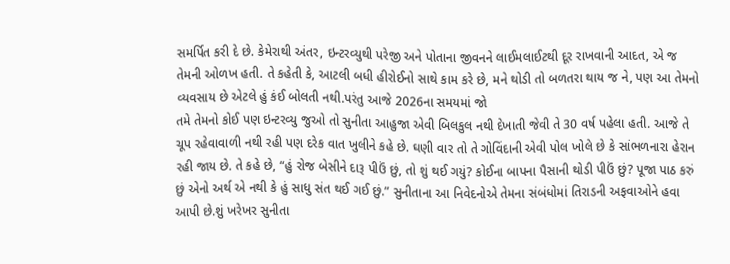સમર્પિત કરી દે છે. કેમેરાથી અંતર, ઇન્ટરવ્યુથી પરેજી અને પોતાના જીવનને લાઈમલાઈટથી દૂર રાખવાની આદત, એ જ તેમની ઓળખ હતી. તે કહેતી કે, આટલી બધી હીરોઈનો સાથે કામ કરે છે, મને થોડી તો બળતરા થાય જ ને, પણ આ તેમનો વ્યવસાય છે એટલે હું કંઈ બોલતી નથી.પરંતુ આજે 2026ના સમયમાં જો
તમે તેમનો કોઈ પણ ઇન્ટરવ્યુ જુઓ તો સુનીતા આહુજા એવી બિલકુલ નથી દેખાતી જેવી તે 30 વર્ષ પહેલા હતી. આજે તે ચૂપ રહેવાવાળી નથી રહી પણ દરેક વાત ખુલીને કહે છે. ઘણી વાર તો તે ગોવિંદાની એવી પોલ ખોલે છે કે સાંભળનારા હેરાન રહી જાય છે. તે કહે છે, “હું રોજ બેસીને દારૂ પીઉં છું, તો શું થઈ ગયું? કોઈના બાપના પૈસાની થોડી પીઉં છું? પૂજા પાઠ કરું છું એનો અર્થ એ નથી કે હું સાધુ સંત થઈ ગઈ છું.” સુનીતાના આ નિવેદનોએ તેમના સંબંધોમાં તિરાડની અફવાઓને હવા આપી છે.શું ખરેખર સુનીતા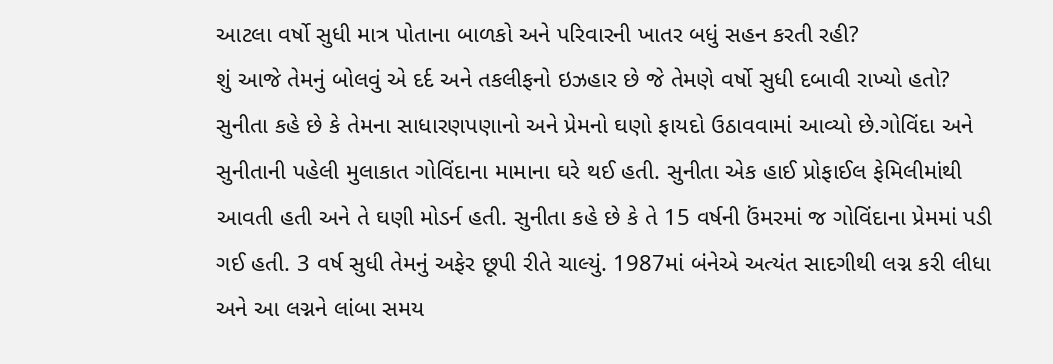આટલા વર્ષો સુધી માત્ર પોતાના બાળકો અને પરિવારની ખાતર બધું સહન કરતી રહી?
શું આજે તેમનું બોલવું એ દર્દ અને તકલીફનો ઇઝહાર છે જે તેમણે વર્ષો સુધી દબાવી રાખ્યો હતો? સુનીતા કહે છે કે તેમના સાધારણપણાનો અને પ્રેમનો ઘણો ફાયદો ઉઠાવવામાં આવ્યો છે.ગોવિંદા અને સુનીતાની પહેલી મુલાકાત ગોવિંદાના મામાના ઘરે થઈ હતી. સુનીતા એક હાઈ પ્રોફાઈલ ફેમિલીમાંથી આવતી હતી અને તે ઘણી મોડર્ન હતી. સુનીતા કહે છે કે તે 15 વર્ષની ઉંમરમાં જ ગોવિંદાના પ્રેમમાં પડી ગઈ હતી. 3 વર્ષ સુધી તેમનું અફેર છૂપી રીતે ચાલ્યું. 1987માં બંનેએ અત્યંત સાદગીથી લગ્ન કરી લીધા અને આ લગ્નને લાંબા સમય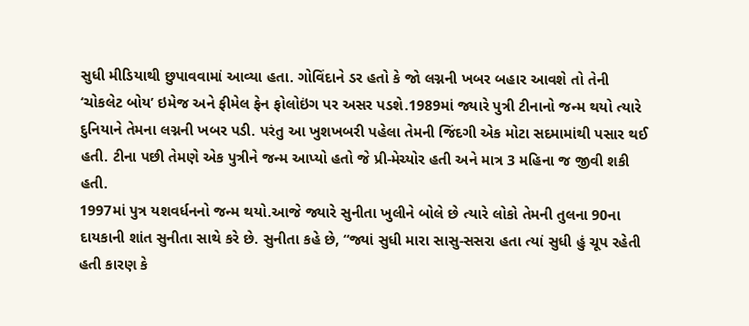સુધી મીડિયાથી છુપાવવામાં આવ્યા હતા. ગોવિંદાને ડર હતો કે જો લગ્નની ખબર બહાર આવશે તો તેની ‘ચોકલેટ બોય’ ઇમેજ અને ફીમેલ ફેન ફોલોઇંગ પર અસર પડશે.1989માં જ્યારે પુત્રી ટીનાનો જન્મ થયો ત્યારે દુનિયાને તેમના લગ્નની ખબર પડી. પરંતુ આ ખુશખબરી પહેલા તેમની જિંદગી એક મોટા સદમામાંથી પસાર થઈ હતી. ટીના પછી તેમણે એક પુત્રીને જન્મ આપ્યો હતો જે પ્રી-મેચ્યોર હતી અને માત્ર 3 મહિના જ જીવી શકી હતી.
1997માં પુત્ર યશવર્ધનનો જન્મ થયો.આજે જ્યારે સુનીતા ખુલીને બોલે છે ત્યારે લોકો તેમની તુલના 90ના દાયકાની શાંત સુનીતા સાથે કરે છે. સુનીતા કહે છે, “જ્યાં સુધી મારા સાસુ-સસરા હતા ત્યાં સુધી હું ચૂપ રહેતી હતી કારણ કે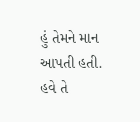હું તેમને માન આપતી હતી. હવે તે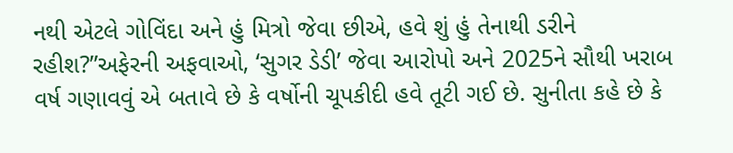નથી એટલે ગોવિંદા અને હું મિત્રો જેવા છીએ, હવે શું હું તેનાથી ડરીને રહીશ?”અફેરની અફવાઓ, ‘સુગર ડેડી’ જેવા આરોપો અને 2025ને સૌથી ખરાબ વર્ષ ગણાવવું એ બતાવે છે કે વર્ષોની ચૂપકીદી હવે તૂટી ગઈ છે. સુનીતા કહે છે કે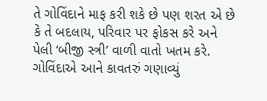તે ગોવિંદાને માફ કરી શકે છે પણ શરત એ છે કે તે બદલાય, પરિવાર પર ફોકસ કરે અને પેલી ‘બીજી સ્ત્રી’ વાળી વાતો ખતમ કરે. ગોવિંદાએ આને કાવતરું ગણાવ્યું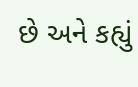છે અને કહ્યું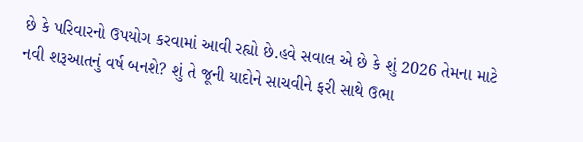છે કે પરિવારનો ઉપયોગ કરવામાં આવી રહ્યો છે.હવે સવાલ એ છે કે શું 2026 તેમના માટે નવી શરૂઆતનું વર્ષ બનશે? શું તે જૂની યાદોને સાચવીને ફરી સાથે ઉભા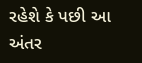રહેશે કે પછી આ અંતર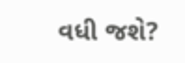વધી જશે?